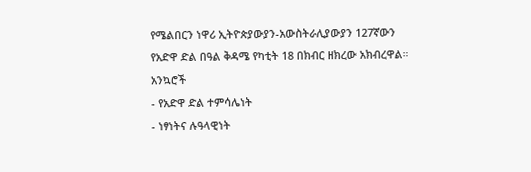የሜልበርን ነዋሪ ኢትዮጵያውያን-አውስትራሊያውያን 127ኛውን የአድዋ ድል በዓል ቅዳሜ የካቲት 18 በክብር ዘክረው አክብረዋል።
አንኳሮች
- የአድዋ ድል ተምሳሌነት
- ነፃነትና ሉዓላዊነት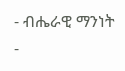- ብሔራዊ ማንነት
-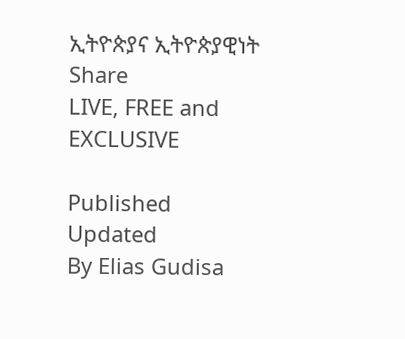ኢትዮጵያና ኢትዮጵያዊነት
Share
LIVE, FREE and EXCLUSIVE

Published
Updated
By Elias Gudisa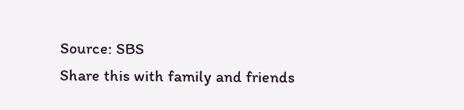Source: SBS
Share this with family and friends